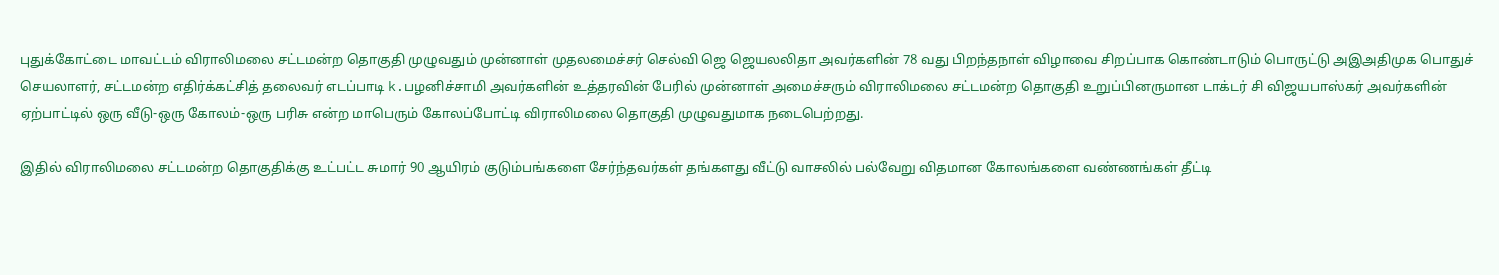புதுக்கோட்டை மாவட்டம் விராலிமலை சட்டமன்ற தொகுதி முழுவதும் முன்னாள் முதலமைச்சர் செல்வி ஜெ ஜெயலலிதா அவர்களின் 78 வது பிறந்தநாள் விழாவை சிறப்பாக கொண்டாடும் பொருட்டு அஇஅதிமுக பொதுச் செயலாளர், சட்டமன்ற எதிர்க்கட்சித் தலைவர் எடப்பாடி k.பழனிச்சாமி அவர்களின் உத்தரவின் பேரில் முன்னாள் அமைச்சரும் விராலிமலை சட்டமன்ற தொகுதி உறுப்பினருமான டாக்டர் சி விஜயபாஸ்கர் அவர்களின் ஏற்பாட்டில் ஒரு வீடு-ஒரு கோலம்-ஒரு பரிசு என்ற மாபெரும் கோலப்போட்டி விராலிமலை தொகுதி முழுவதுமாக நடைபெற்றது.

இதில் விராலிமலை சட்டமன்ற தொகுதிக்கு உட்பட்ட சுமார் 90 ஆயிரம் குடும்பங்களை சேர்ந்தவர்கள் தங்களது வீட்டு வாசலில் பல்வேறு விதமான கோலங்களை வண்ணங்கள் தீட்டி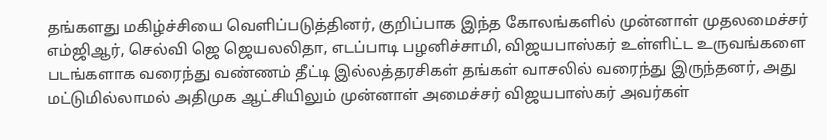தங்களது மகிழ்ச்சியை வெளிப்படுத்தினர், குறிப்பாக இந்த கோலங்களில் முன்னாள் முதலமைச்சர் எம்ஜிஆர், செல்வி ஜெ ஜெயலலிதா, எடப்பாடி பழனிச்சாமி, விஜயபாஸ்கர் உள்ளிட்ட உருவங்களை படங்களாக வரைந்து வண்ணம் தீட்டி இல்லத்தரசிகள் தங்கள் வாசலில் வரைந்து இருந்தனர், அது மட்டுமில்லாமல் அதிமுக ஆட்சியிலும் முன்னாள் அமைச்சர் விஜயபாஸ்கர் அவர்கள்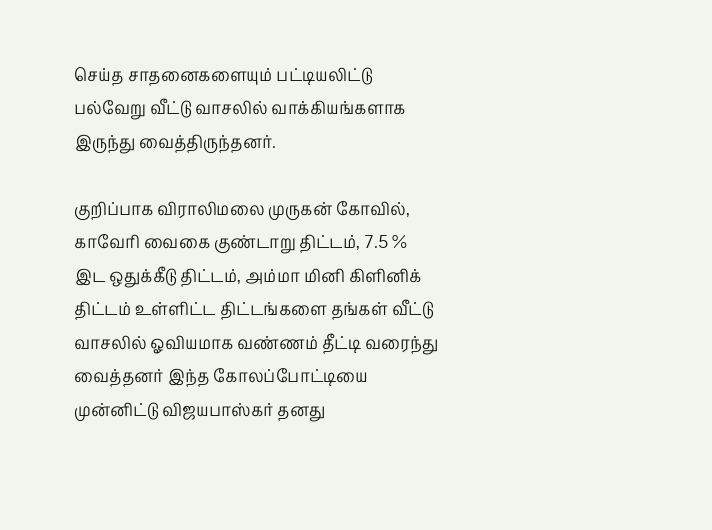செய்த சாதனைகளையும் பட்டியலிட்டு பல்வேறு வீட்டு வாசலில் வாக்கியங்களாக இருந்து வைத்திருந்தனர்.

குறிப்பாக விராலிமலை முருகன் கோவில், காவேரி வைகை குண்டாறு திட்டம், 7.5 % இட ஒதுக்கீடு திட்டம், அம்மா மினி கிளினிக் திட்டம் உள்ளிட்ட திட்டங்களை தங்கள் வீட்டு வாசலில் ஓவியமாக வண்ணம் தீட்டி வரைந்து வைத்தனர் இந்த கோலப்போட்டியை முன்னிட்டு விஜயபாஸ்கர் தனது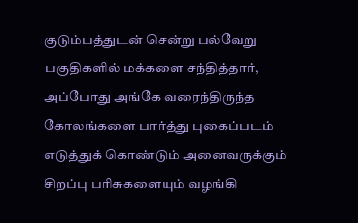குடும்பத்துடன் சென்று பல்வேறு பகுதிகளில் மக்களை சந்தித்தார், அப்போது அங்கே வரைந்திருந்த கோலங்களை பார்த்து புகைப்படம் எடுத்துக் கொண்டும் அனைவருக்கும் சிறப்பு பரிசுகளையும் வழங்கி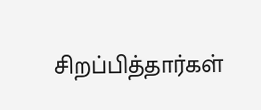சிறப்பித்தார்கள்